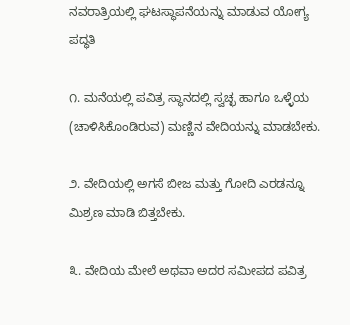ನವರಾತ್ರಿಯಲ್ಲಿ ಘಟಸ್ಥಾಪನೆಯನ್ನು ಮಾಡುವ ಯೋಗ್ಯ ಪದ್ಧತಿ

೧. ಮನೆಯಲ್ಲಿ ಪವಿತ್ರ ಸ್ಥಾನದಲ್ಲಿ ಸ್ವಚ್ಛ ಹಾಗೂ ಒಳ್ಳೆಯ (ಚಾಳಿಸಿಕೊಂಡಿರುವ) ಮಣ್ಣಿನ ವೇದಿಯನ್ನು ಮಾಡಬೇಕು.

೨. ವೇದಿಯಲ್ಲಿ ಅಗಸೆ ಬೀಜ ಮತ್ತು ಗೋದಿ ಎರಡನ್ನೂ ಮಿಶ್ರಣ ಮಾಡಿ ಬಿತ್ತಬೇಕು.

೩. ವೇದಿಯ ಮೇಲೆ ಅಥವಾ ಅದರ ಸಮೀಪದ ಪವಿತ್ರ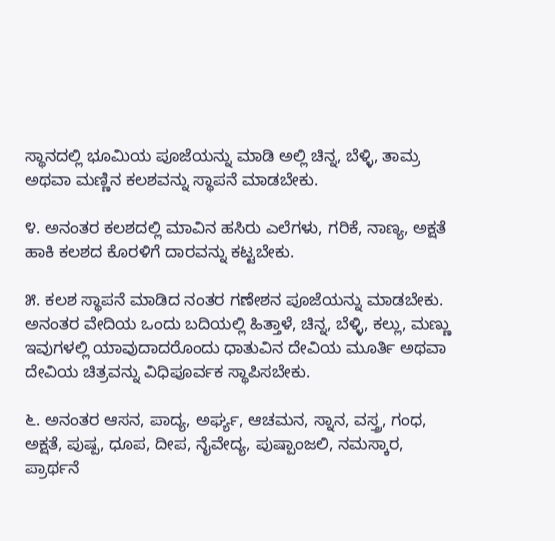ಸ್ಥಾನದಲ್ಲಿ ಭೂಮಿಯ ಪೂಜೆಯನ್ನು ಮಾಡಿ ಅಲ್ಲಿ ಚಿನ್ನ, ಬೆಳ್ಳಿ, ತಾಮ್ರ ಅಥವಾ ಮಣ್ಣಿನ ಕಲಶವನ್ನು ಸ್ಥಾಪನೆ ಮಾಡಬೇಕು.

೪. ಅನಂತರ ಕಲಶದಲ್ಲಿ ಮಾವಿನ ಹಸಿರು ಎಲೆಗಳು, ಗರಿಕೆ, ನಾಣ್ಯ, ಅಕ್ಷತೆ ಹಾಕಿ ಕಲಶದ ಕೊರಳಿಗೆ ದಾರವನ್ನು ಕಟ್ಟಬೇಕು.

೫. ಕಲಶ ಸ್ಥಾಪನೆ ಮಾಡಿದ ನಂತರ ಗಣೇಶನ ಪೂಜೆಯನ್ನು ಮಾಡಬೇಕು. ಅನಂತರ ವೇದಿಯ ಒಂದು ಬದಿಯಲ್ಲಿ ಹಿತ್ತಾಳೆ, ಚಿನ್ನ, ಬೆಳ್ಳಿ, ಕಲ್ಲು, ಮಣ್ಣು ಇವುಗಳಲ್ಲಿ ಯಾವುದಾದರೊಂದು ಧಾತುವಿನ ದೇವಿಯ ಮೂರ್ತಿ ಅಥವಾ ದೇವಿಯ ಚಿತ್ರವನ್ನು ವಿಧಿಪೂರ್ವಕ ಸ್ಥಾಪಿಸಬೇಕು.

೬. ಅನಂತರ ಆಸನ, ಪಾದ್ಯ, ಅರ್ಘ್ಯ, ಆಚಮನ, ಸ್ನಾನ, ವಸ್ತ್ರ, ಗಂಧ, ಅಕ್ಷತೆ, ಪುಷ್ಪ, ಧೂಪ, ದೀಪ, ನೈವೇದ್ಯ, ಪುಷ್ಪಾಂಜಲಿ, ನಮಸ್ಕಾರ, ಪ್ರಾರ್ಥನೆ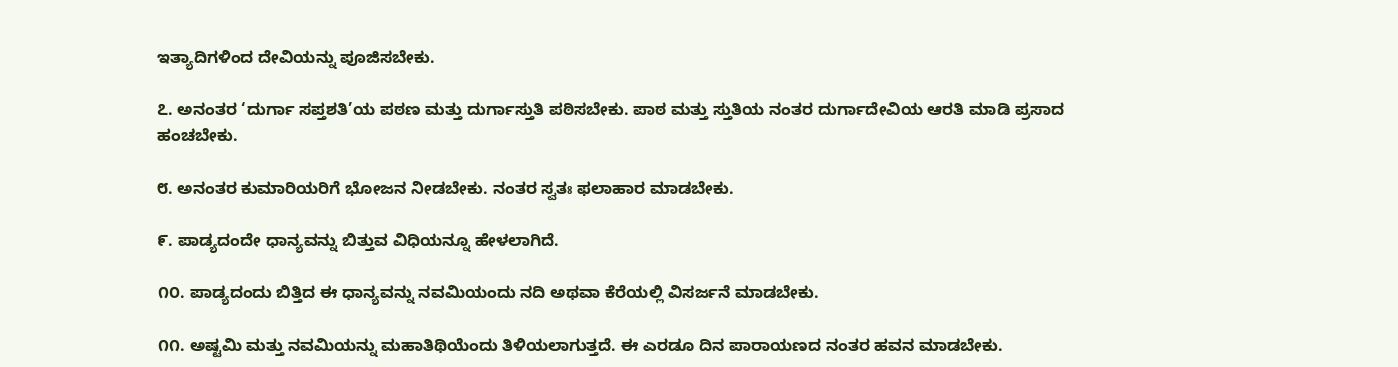ಇತ್ಯಾದಿಗಳಿಂದ ದೇವಿಯನ್ನು ಪೂಜಿಸಬೇಕು.

೭. ಅನಂತರ ‘ದುರ್ಗಾ ಸಪ್ತಶತಿ’ಯ ಪಠಣ ಮತ್ತು ದುರ್ಗಾಸ್ತುತಿ ಪಠಿಸಬೇಕು. ಪಾಠ ಮತ್ತು ಸ್ತುತಿಯ ನಂತರ ದುರ್ಗಾದೇವಿಯ ಆರತಿ ಮಾಡಿ ಪ್ರಸಾದ ಹಂಚಬೇಕು.

೮. ಅನಂತರ ಕುಮಾರಿಯರಿಗೆ ಭೋಜನ ನೀಡಬೇಕು. ನಂತರ ಸ್ವತಃ ಫಲಾಹಾರ ಮಾಡಬೇಕು.

೯. ಪಾಡ್ಯದಂದೇ ಧಾನ್ಯವನ್ನು ಬಿತ್ತುವ ವಿಧಿಯನ್ನೂ ಹೇಳಲಾಗಿದೆ.

೧೦. ಪಾಡ್ಯದಂದು ಬಿತ್ತಿದ ಈ ಧಾನ್ಯವನ್ನು ನವಮಿಯಂದು ನದಿ ಅಥವಾ ಕೆರೆಯಲ್ಲಿ ವಿಸರ್ಜನೆ ಮಾಡಬೇಕು.

೧೧. ಅಷ್ಟಮಿ ಮತ್ತು ನವಮಿಯನ್ನು ಮಹಾತಿಥಿಯೆಂದು ತಿಳಿಯಲಾಗುತ್ತದೆ. ಈ ಎರಡೂ ದಿನ ಪಾರಾಯಣದ ನಂತರ ಹವನ ಮಾಡಬೇಕು.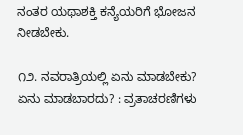ನಂತರ ಯಥಾಶಕ್ತಿ ಕನ್ಯೆಯರಿಗೆ ಭೋಜನ ನೀಡಬೇಕು.

೧೨. ನವರಾತ್ರಿಯಲ್ಲಿ ಏನು ಮಾಡಬೇಕು?  ಏನು ಮಾಡಬಾರದು? : ವ್ರತಾಚರಣಿಗಳು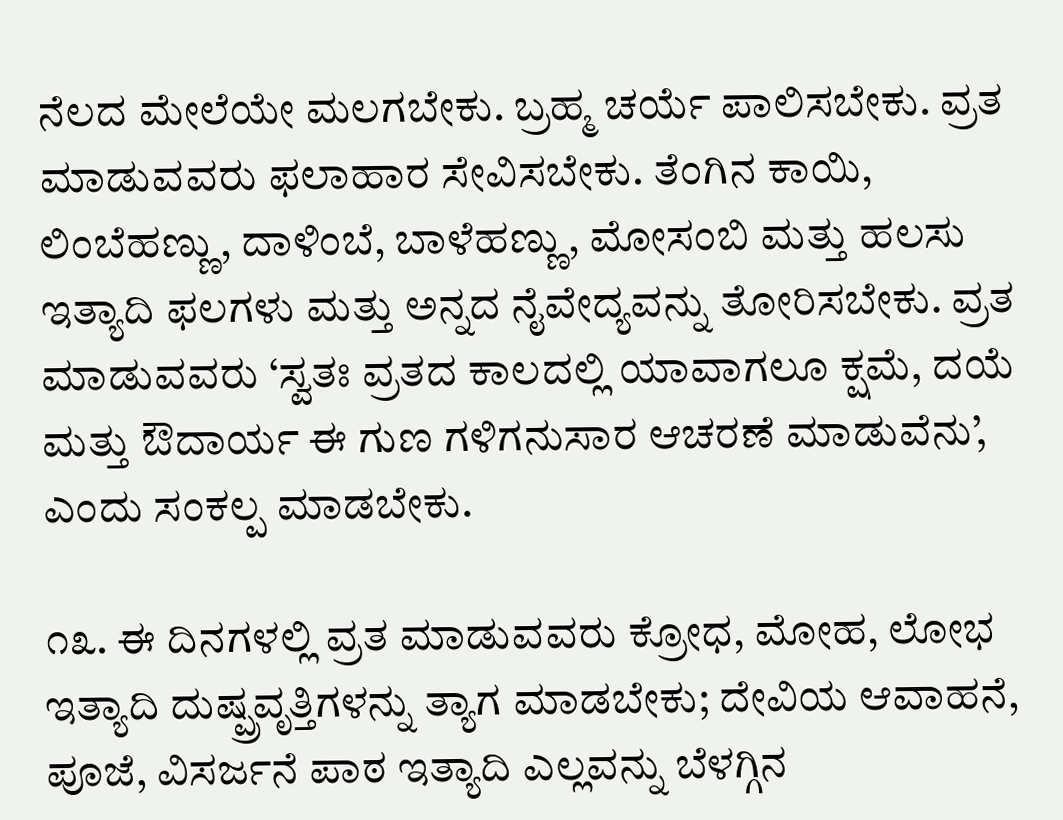ನೆಲದ ಮೇಲೆಯೇ ಮಲಗಬೇಕು. ಬ್ರಹ್ಮ ಚರ್ಯೆ ಪಾಲಿಸಬೇಕು. ವ್ರತ ಮಾಡುವವರು ಫಲಾಹಾರ ಸೇವಿಸಬೇಕು. ತೆಂಗಿನ ಕಾಯಿ, ಲಿಂಬೆಹಣ್ಣು, ದಾಳಿಂಬೆ, ಬಾಳೆಹಣ್ಣು, ಮೋಸಂಬಿ ಮತ್ತು ಹಲಸು ಇತ್ಯಾದಿ ಫಲಗಳು ಮತ್ತು ಅನ್ನದ ನೈವೇದ್ಯವನ್ನು ತೋರಿಸಬೇಕು. ವ್ರತ ಮಾಡುವವರು ‘ಸ್ವತಃ ವ್ರತದ ಕಾಲದಲ್ಲಿ ಯಾವಾಗಲೂ ಕ್ಷಮೆ, ದಯೆ ಮತ್ತು ಔದಾರ್ಯ ಈ ಗುಣ ಗಳಿಗನುಸಾರ ಆಚರಣೆ ಮಾಡುವೆನು’, ಎಂದು ಸಂಕಲ್ಪ ಮಾಡಬೇಕು.

೧೩. ಈ ದಿನಗಳಲ್ಲಿ ವ್ರತ ಮಾಡುವವರು ಕ್ರೋಧ, ಮೋಹ, ಲೋಭ ಇತ್ಯಾದಿ ದುಷ್ಪ್ರವೃತ್ತಿಗಳನ್ನು ತ್ಯಾಗ ಮಾಡಬೇಕು; ದೇವಿಯ ಆವಾಹನೆ, ಪೂಜೆ, ವಿಸರ್ಜನೆ ಪಾಠ ಇತ್ಯಾದಿ ಎಲ್ಲವನ್ನು ಬೆಳಗ್ಗಿನ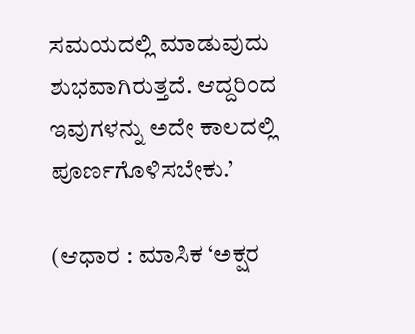ಸಮಯದಲ್ಲಿ ಮಾಡುವುದು ಶುಭವಾಗಿರುತ್ತದೆ. ಆದ್ದರಿಂದ ಇವುಗಳನ್ನು ಅದೇ ಕಾಲದಲ್ಲಿ ಪೂರ್ಣಗೊಳಿಸಬೇಕು.’

(ಆಧಾರ : ಮಾಸಿಕ ‘ಅಕ್ಷರ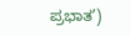ಪ್ರಭಾತ’)